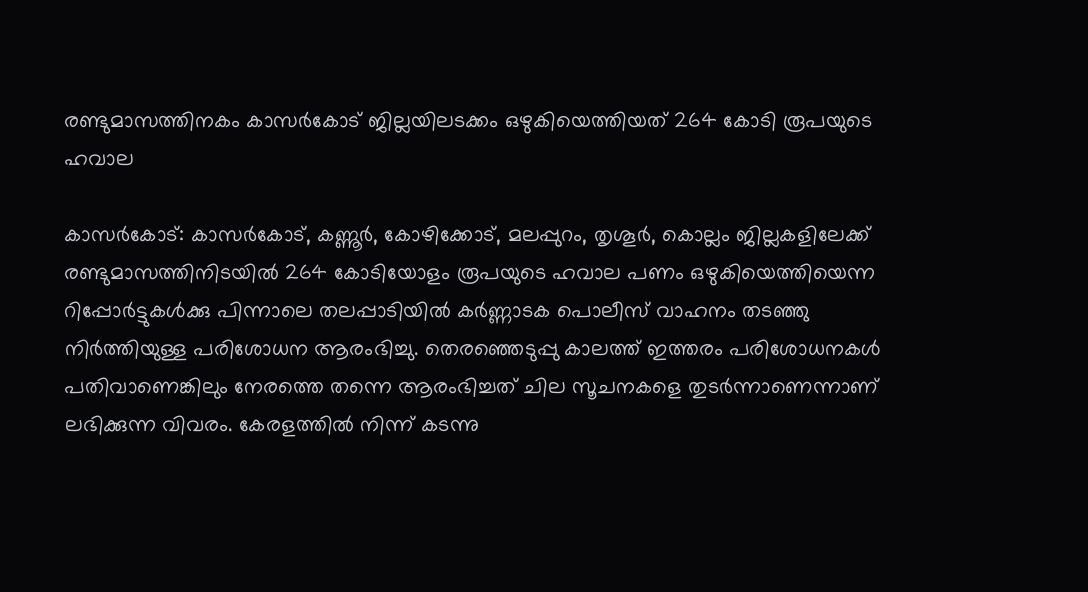രണ്ടുമാസത്തിനകം കാസര്‍കോട് ജില്ലയിലടക്കം ഒഴുകിയെത്തിയത് 264 കോടി രൂപയുടെ ഹവാല

കാസര്‍കോട്: കാസര്‍കോട്, കണ്ണൂര്‍, കോഴിക്കോട്, മലപ്പുറം, തൃശൂര്‍, കൊല്ലം ജില്ലകളിലേക്ക് രണ്ടുമാസത്തിനിടയില്‍ 264 കോടിയോളം രൂപയുടെ ഹവാല പണം ഒഴുകിയെത്തിയെന്ന റിപ്പോര്‍ട്ടുകള്‍ക്കു പിന്നാലെ തലപ്പാടിയില്‍ കര്‍ണ്ണാടക പൊലീസ് വാഹനം തടഞ്ഞു നിര്‍ത്തിയുള്ള പരിശോധന ആരംഭിച്ചു. തെരഞ്ഞെടുപ്പു കാലത്ത് ഇത്തരം പരിശോധനകള്‍ പതിവാണെങ്കിലും നേരത്തെ തന്നെ ആരംഭിച്ചത് ചില സൂചനകളെ തുടര്‍ന്നാണെന്നാണ് ലഭിക്കുന്ന വിവരം. കേരളത്തില്‍ നിന്ന് കടന്നു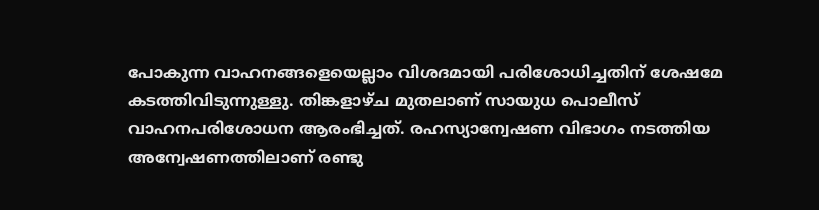പോകുന്ന വാഹനങ്ങളെയെല്ലാം വിശദമായി പരിശോധിച്ചതിന് ശേഷമേ കടത്തിവിടുന്നുള്ളു. തിങ്കളാഴ്ച മുതലാണ് സായുധ പൊലീസ് വാഹനപരിശോധന ആരംഭിച്ചത്. രഹസ്യാന്വേഷണ വിഭാഗം നടത്തിയ അന്വേഷണത്തിലാണ് രണ്ടു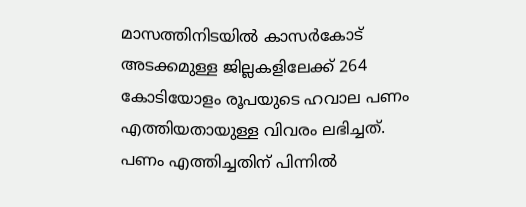മാസത്തിനിടയില്‍ കാസര്‍കോട് അടക്കമുള്ള ജില്ലകളിലേക്ക് 264 കോടിയോളം രൂപയുടെ ഹവാല പണം എത്തിയതായുള്ള വിവരം ലഭിച്ചത്. പണം എത്തിച്ചതിന് പിന്നില്‍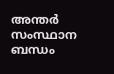അന്തര്‍ സംസ്ഥാന ബന്ധം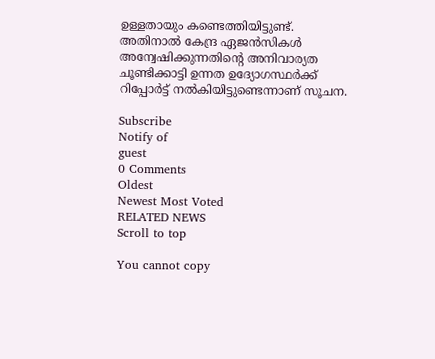ഉള്ളതായും കണ്ടെത്തിയിട്ടുണ്ട്. അതിനാല്‍ കേന്ദ്ര ഏജന്‍സികള്‍ അന്വേഷിക്കുന്നതിന്റെ അനിവാര്യത ചൂണ്ടിക്കാട്ടി ഉന്നത ഉദ്യോഗസ്ഥര്‍ക്ക് റിപ്പോര്‍ട്ട് നല്‍കിയിട്ടുണ്ടെന്നാണ് സൂചന.

Subscribe
Notify of
guest
0 Comments
Oldest
Newest Most Voted
RELATED NEWS
Scroll to top

You cannot copy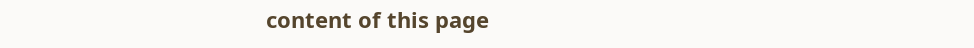content of this page